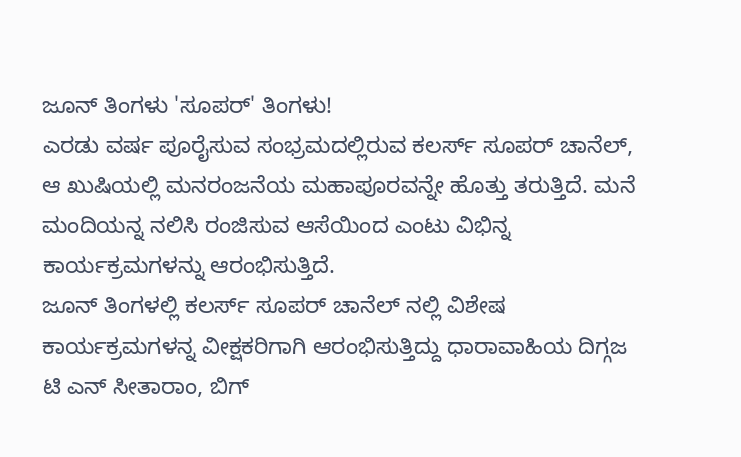ಜೂನ್ ತಿಂಗಳು 'ಸೂಪರ್' ತಿಂಗಳು!
ಎರಡು ವರ್ಷ ಪೂರೈಸುವ ಸಂಭ್ರಮದಲ್ಲಿರುವ ಕಲರ್ಸ್ ಸೂಪರ್ ಚಾನೆಲ್, ಆ ಖುಷಿಯಲ್ಲಿ ಮನರಂಜನೆಯ ಮಹಾಪೂರವನ್ನೇ ಹೊತ್ತು ತರುತ್ತಿದೆ. ಮನೆ ಮಂದಿಯನ್ನ ನಲಿಸಿ ರಂಜಿಸುವ ಆಸೆಯಿಂದ ಎಂಟು ವಿಭಿನ್ನ ಕಾರ್ಯಕ್ರಮಗಳನ್ನು ಆರಂಭಿಸುತ್ತಿದೆ.
ಜೂನ್ ತಿಂಗಳಲ್ಲಿ ಕಲರ್ಸ್ ಸೂಪರ್ ಚಾನೆಲ್ ನಲ್ಲಿ ವಿಶೇಷ ಕಾರ್ಯಕ್ರಮಗಳನ್ನ ವೀಕ್ಷಕರಿಗಾಗಿ ಆರಂಭಿಸುತ್ತಿದ್ದು ಧಾರಾವಾಹಿಯ ದಿಗ್ಗಜ ಟಿ ಎನ್ ಸೀತಾರಾಂ, ಬಿಗ್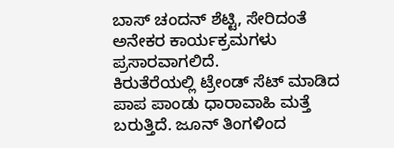ಬಾಸ್ ಚಂದನ್ ಶೆಟ್ಟಿ, ಸೇರಿದಂತೆ ಅನೇಕರ ಕಾರ್ಯಕ್ರಮಗಳು ಪ್ರಸಾರವಾಗಲಿದೆ.
ಕಿರುತೆರೆಯಲ್ಲಿ ಟ್ರೇಂಡ್ ಸೆಟ್ ಮಾಡಿದ ಪಾಪ ಪಾಂಡು ಧಾರಾವಾಹಿ ಮತ್ತೆ ಬರುತ್ತಿದೆ. ಜೂನ್ ತಿಂಗಳಿಂದ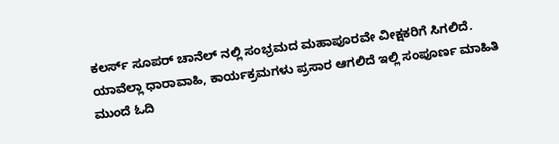ಕಲರ್ಸ್ ಸೂಪರ್ ಚಾನೆಲ್ ನಲ್ಲಿ ಸಂಭ್ರಮದ ಮಹಾಪೂರವೇ ವೀಕ್ಷಕರಿಗೆ ಸಿಗಲಿದೆ. ಯಾವೆಲ್ಲಾ ಧಾರಾವಾಹಿ, ಕಾರ್ಯಕ್ರಮಗಳು ಪ್ರಸಾರ ಆಗಲಿದೆ ಇಲ್ಲಿ ಸಂಪೂರ್ಣ ಮಾಹಿತಿ ಮುಂದೆ ಓದಿ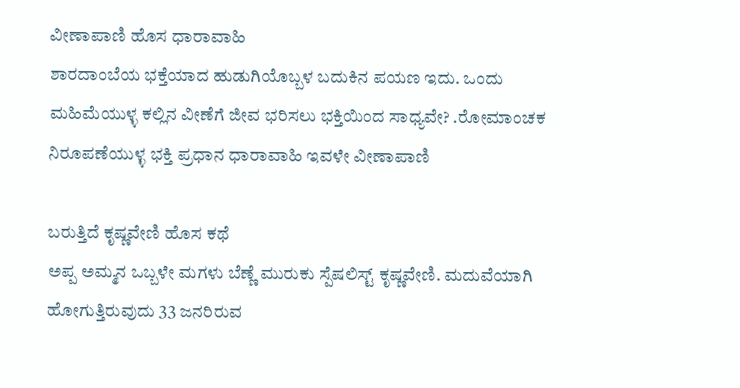ವೀಣಾಪಾಣಿ ಹೊಸ ಧಾರಾವಾಹಿ
ಶಾರದಾಂಬೆಯ ಭಕ್ತೆಯಾದ ಹುಡುಗಿಯೊಬ್ಬಳ ಬದುಕಿನ ಪಯಣ ಇದು. ಒಂದು ಮಹಿಮೆಯುಳ್ಳ ಕಲ್ಲಿನ ವೀಣೆಗೆ ಜೀವ ಭರಿಸಲು ಭಕ್ತಿಯಿಂದ ಸಾಧ್ಯವೇ? .ರೋಮಾಂಚಕ ನಿರೂಪಣೆಯುಳ್ಳ ಭಕ್ತಿ ಪ್ರಧಾನ ಧಾರಾವಾಹಿ ಇವಳೇ ವೀಣಾಪಾಣಿ

ಬರುತ್ತಿದೆ ಕೃಷ್ಣವೇಣಿ ಹೊಸ ಕಥೆ
ಅಪ್ಪ ಅಮ್ಮನ ಒಬ್ಬಳೇ ಮಗಳು ಬೆಣ್ಣೆ ಮುರುಕು ಸ್ಪೆಷಲಿಸ್ಟ್ ಕೃಷ್ಣವೇಣಿ. ಮದುವೆಯಾಗಿ ಹೋಗುತ್ತಿರುವುದು 33 ಜನರಿರುವ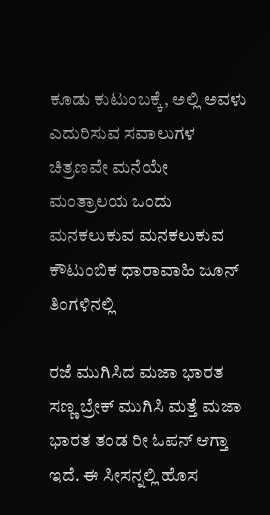ಕೂಡು ಕುಟುಂಬಕ್ಕೆ, ಅಲ್ಲಿ ಅವಳು ಎದುರಿಸುವ ಸವಾಲುಗಳ ಚಿತ್ರಣವೇ ಮನೆಯೇ ಮಂತ್ರಾಲಯ ಒಂದು ಮನಕಲುಕುವ ಮನಕಲುಕುವ ಕೌಟುಂಬಿಕ ಧಾರಾವಾಹಿ ಜೂನ್ ತಿಂಗಳಿನಲ್ಲಿ

ರಜೆ ಮುಗಿಸಿದ ಮಜಾ ಭಾರತ
ಸಣ್ಣ ಬ್ರೇಕ್ ಮುಗಿಸಿ ಮತ್ತೆ ಮಜಾ ಭಾರತ ತಂಡ ರೀ ಓಪನ್ ಆಗ್ತಾ ಇದೆ. ಈ ಸೀಸನ್ನಲ್ಲಿ ಹೊಸ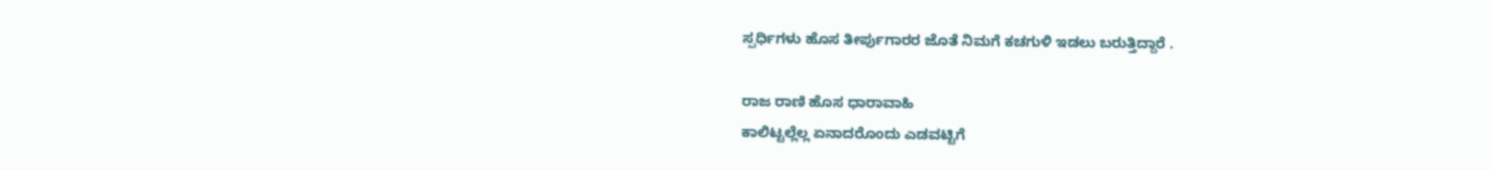ಸ್ಪರ್ಧಿಗಳು ಹೊಸ ತೀರ್ಪುಗಾರರ ಜೊತೆ ನಿಮಗೆ ಕಚಗುಳಿ ಇಡಲು ಬರುತ್ತಿದ್ದಾರೆ .

ರಾಜ ರಾಣಿ ಹೊಸ ಧಾರಾವಾಹಿ
ಕಾಲಿಟ್ಟಲ್ಲೆಲ್ಲ ಏನಾದರೊಂದು ಎಡವಟ್ಟಿಗೆ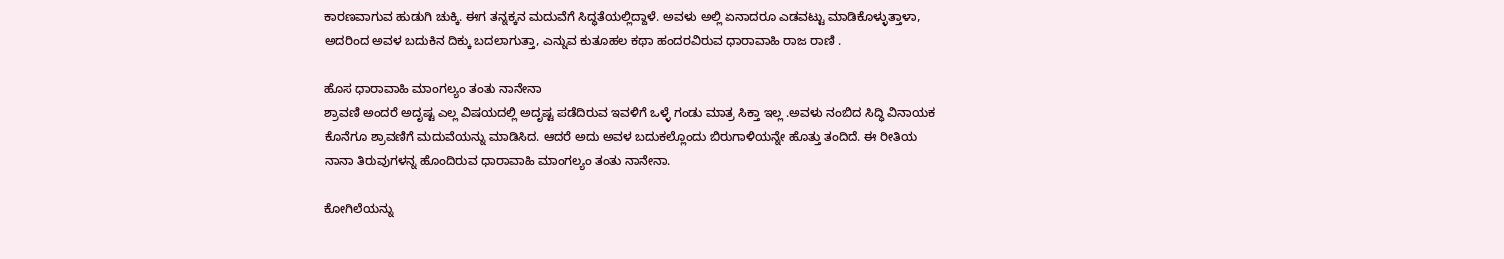ಕಾರಣವಾಗುವ ಹುಡುಗಿ ಚುಕ್ಕಿ. ಈಗ ತನ್ನಕ್ಕನ ಮದುವೆಗೆ ಸಿದ್ಧತೆಯಲ್ಲಿದ್ದಾಳೆ. ಅವಳು ಅಲ್ಲಿ ಏನಾದರೂ ಎಡವಟ್ಟು ಮಾಡಿಕೊಳ್ಳುತ್ತಾಳಾ, ಅದರಿಂದ ಅವಳ ಬದುಕಿನ ದಿಕ್ಕು ಬದಲಾಗುತ್ತಾ, ಎನ್ನುವ ಕುತೂಹಲ ಕಥಾ ಹಂದರವಿರುವ ಧಾರಾವಾಹಿ ರಾಜ ರಾಣಿ .

ಹೊಸ ಧಾರಾವಾಹಿ ಮಾಂಗಲ್ಯಂ ತಂತು ನಾನೇನಾ
ಶ್ರಾವಣಿ ಅಂದರೆ ಅದೃಷ್ಟ ಎಲ್ಲ ವಿಷಯದಲ್ಲಿ ಅದೃಷ್ಟ ಪಡೆದಿರುವ ಇವಳಿಗೆ ಒಳ್ಳೆ ಗಂಡು ಮಾತ್ರ ಸಿಕ್ತಾ ಇಲ್ಲ .ಅವಳು ನಂಬಿದ ಸಿದ್ಧಿ ವಿನಾಯಕ ಕೊನೆಗೂ ಶ್ರಾವಣಿಗೆ ಮದುವೆಯನ್ನು ಮಾಡಿಸಿದ. ಆದರೆ ಅದು ಅವಳ ಬದುಕಲ್ಲೊಂದು ಬಿರುಗಾಳಿಯನ್ನೇ ಹೊತ್ತು ತಂದಿದೆ. ಈ ರೀತಿಯ ನಾನಾ ತಿರುವುಗಳನ್ನ ಹೊಂದಿರುವ ಧಾರಾವಾಹಿ ಮಾಂಗಲ್ಯಂ ತಂತು ನಾನೇನಾ.

ಕೋಗಿಲೆಯನ್ನು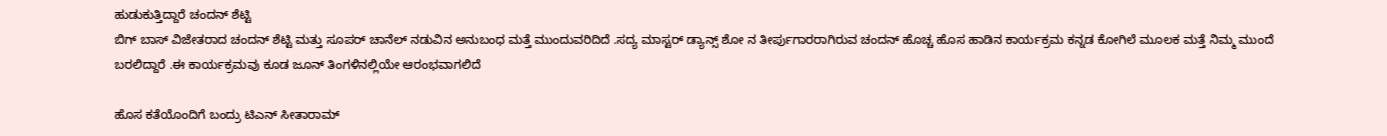ಹುಡುಕುತ್ತಿದ್ದಾರೆ ಚಂದನ್ ಶೆಟ್ಟಿ
ಬಿಗ್ ಬಾಸ್ ವಿಜೇತರಾದ ಚಂದನ್ ಶೆಟ್ಟಿ ಮತ್ತು ಸೂಪರ್ ಚಾನೆಲ್ ನಡುವಿನ ಅನುಬಂಧ ಮತ್ತೆ ಮುಂದುವರಿದಿದೆ .ಸದ್ಯ ಮಾಸ್ಟರ್ ಡ್ಯಾನ್ಸ್ ಶೋ ನ ತೀರ್ಪುಗಾರರಾಗಿರುವ ಚಂದನ್ ಹೊಚ್ಚ ಹೊಸ ಹಾಡಿನ ಕಾರ್ಯಕ್ರಮ ಕನ್ನಡ ಕೋಗಿಲೆ ಮೂಲಕ ಮತ್ತೆ ನಿಮ್ಮ ಮುಂದೆ ಬರಲಿದ್ದಾರೆ .ಈ ಕಾರ್ಯಕ್ರಮವು ಕೂಡ ಜೂನ್ ತಿಂಗಳಿನಲ್ಲಿಯೇ ಆರಂಭವಾಗಲಿದೆ

ಹೊಸ ಕತೆಯೊಂದಿಗೆ ಬಂದ್ರು ಟಿಎನ್ ಸೀತಾರಾಮ್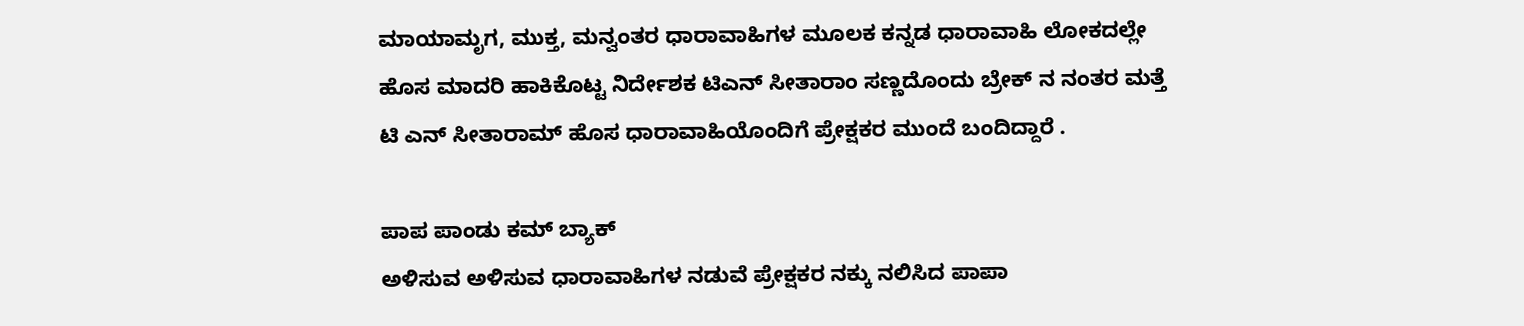ಮಾಯಾಮೃಗ, ಮುಕ್ತ, ಮನ್ವಂತರ ಧಾರಾವಾಹಿಗಳ ಮೂಲಕ ಕನ್ನಡ ಧಾರಾವಾಹಿ ಲೋಕದಲ್ಲೇ ಹೊಸ ಮಾದರಿ ಹಾಕಿಕೊಟ್ಟ ನಿರ್ದೇಶಕ ಟಿಎನ್ ಸೀತಾರಾಂ ಸಣ್ಣದೊಂದು ಬ್ರೇಕ್ ನ ನಂತರ ಮತ್ತೆ ಟಿ ಎನ್ ಸೀತಾರಾಮ್ ಹೊಸ ಧಾರಾವಾಹಿಯೊಂದಿಗೆ ಪ್ರೇಕ್ಷಕರ ಮುಂದೆ ಬಂದಿದ್ದಾರೆ .

ಪಾಪ ಪಾಂಡು ಕಮ್ ಬ್ಯಾಕ್
ಅಳಿಸುವ ಅಳಿಸುವ ಧಾರಾವಾಹಿಗಳ ನಡುವೆ ಪ್ರೇಕ್ಷಕರ ನಕ್ಕು ನಲಿಸಿದ ಪಾಪಾ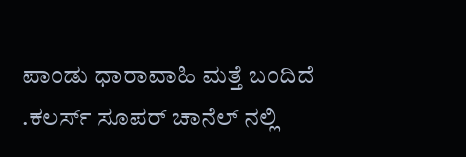ಪಾಂಡು ಧಾರಾವಾಹಿ ಮತ್ತೆ ಬಂದಿದೆ .ಕಲರ್ಸ್ ಸೂಪರ್ ಚಾನೆಲ್ ನಲ್ಲಿ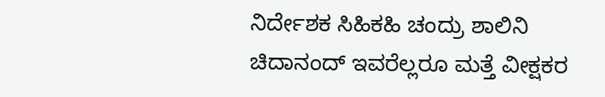ನಿರ್ದೇಶಕ ಸಿಹಿಕಹಿ ಚಂದ್ರು ಶಾಲಿನಿ ಚಿದಾನಂದ್ ಇವರೆಲ್ಲರೂ ಮತ್ತೆ ವೀಕ್ಷಕರ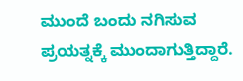ಮುಂದೆ ಬಂದು ನಗಿಸುವ ಪ್ರಯತ್ನಕ್ಕೆ ಮುಂದಾಗುತ್ತಿದ್ದಾರೆ.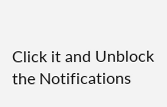Click it and Unblock the Notifications